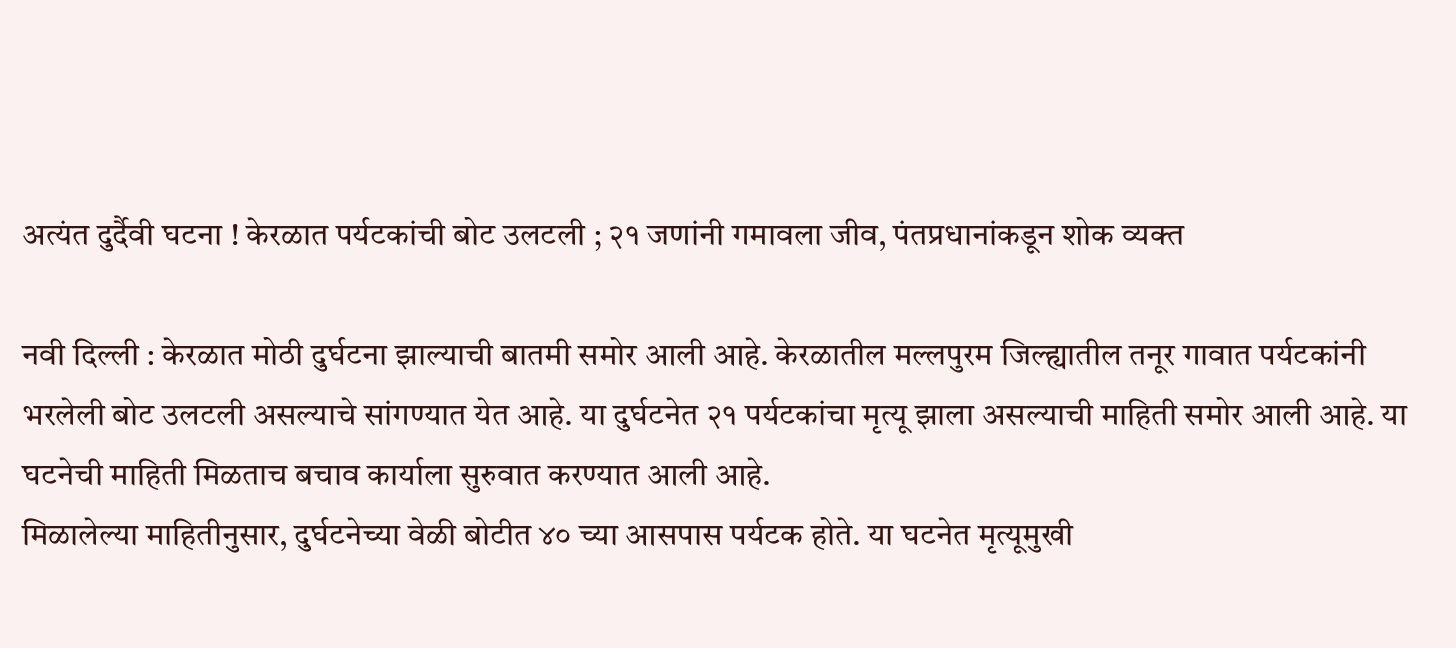अत्यंत दुर्दैवी घटना ! केरळात पर्यटकांची बोट उलटली ; २१ जणांनी गमावला जीव, पंतप्रधानांकडून शोक व्यक्त

नवी दिल्ली : केरळात मोठी दुर्घटना झाल्याची बातमी समोर आली आहे. केरळातील मल्लपुरम जिल्ह्यातील तनूर गावात पर्यटकांनी भरलेली बोट उलटली असल्याचे सांगण्यात येत आहे. या दुर्घटनेत २१ पर्यटकांचा मृत्यू झाला असल्याची माहिती समोर आली आहे. या घटनेची माहिती मिळताच बचाव कार्याला सुरुवात करण्यात आली आहे.
मिळालेल्या माहितीनुसार, दुर्घटनेच्या वेळी बोटीत ४० च्या आसपास पर्यटक होते. या घटनेत मृत्यूमुखी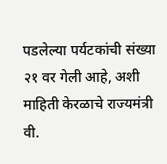पडलेल्या पर्यटकांची संख्या २१ वर गेली आहे, अशी माहिती केरळाचे राज्यमंत्री वी.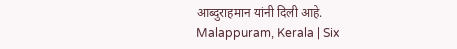आब्दुराहमान यांनी दिली आहे.
Malappuram, Kerala | Six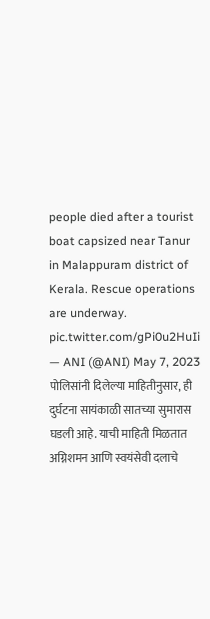people died after a tourist boat capsized near Tanur in Malappuram district of Kerala. Rescue operations are underway. pic.twitter.com/gPi0u2HuIi
— ANI (@ANI) May 7, 2023
पोलिसांनी दिलेल्या माहितीनुसार, ही दुर्घटना सायंकाळी सातच्या सुमारास घडली आहे. याची माहिती मिळतात अग्निशमन आणि स्वयंसेवी दलाचे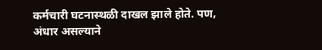कर्मचारी घटनास्थळी दाखल झाले होते. पण, अंधार असल्याने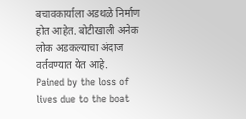बचावकार्याला अडथळे निर्माण होत आहेत. बोटीखाली अनेक लोक अडकल्याचा अंदाज वर्तवण्यात येत आहे.
Pained by the loss of lives due to the boat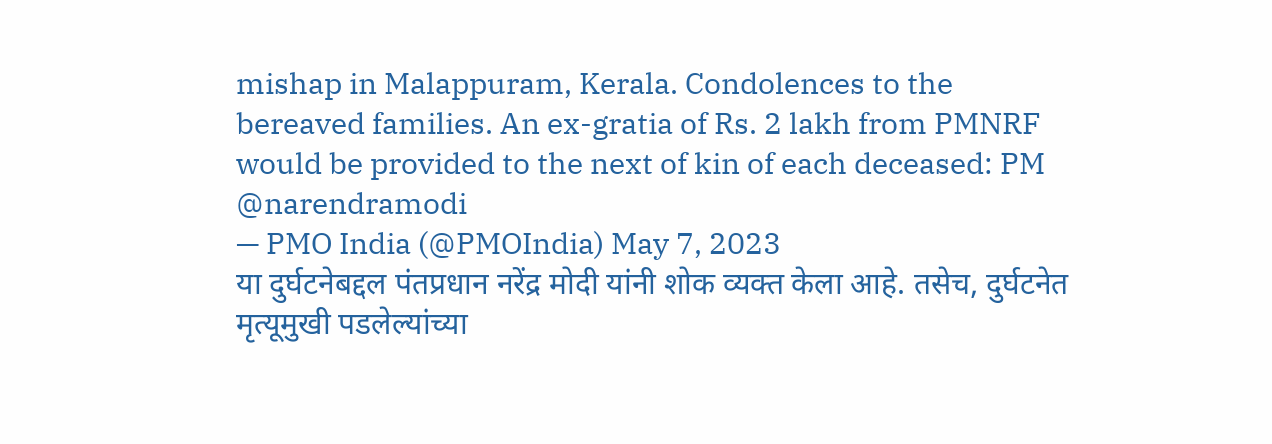mishap in Malappuram, Kerala. Condolences to the bereaved families. An ex-gratia of Rs. 2 lakh from PMNRF would be provided to the next of kin of each deceased: PM @narendramodi
— PMO India (@PMOIndia) May 7, 2023
या दुर्घटनेबद्दल पंतप्रधान नरेंद्र मोदी यांनी शोक व्यक्त केला आहे. तसेच, दुर्घटनेत मृत्यूमुखी पडलेल्यांच्या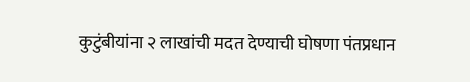कुटुंबीयांना २ लाखांची मदत देण्याची घोषणा पंतप्रधान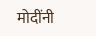मोदींनी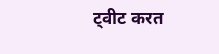ट्वीट करत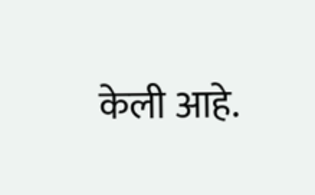केली आहे.